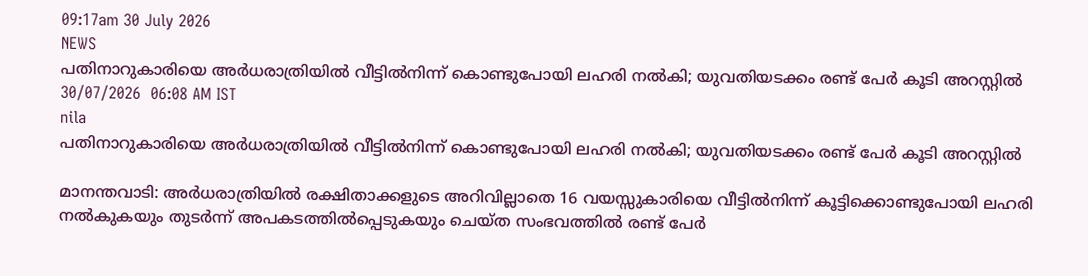09:17am 30 July 2026
NEWS
പതിനാറുകാരിയെ അർധരാത്രിയിൽ വീട്ടിൽനിന്ന് കൊണ്ടുപോയി ലഹരി നൽകി; യുവതിയടക്കം രണ്ട് പേർ കൂടി അറസ്റ്റിൽ
30/07/2026  06:08 AM IST
nila
പതിനാറുകാരിയെ അർധരാത്രിയിൽ വീട്ടിൽനിന്ന് കൊണ്ടുപോയി ലഹരി നൽകി; യുവതിയടക്കം രണ്ട് പേർ കൂടി അറസ്റ്റിൽ

മാനന്തവാടി: അർധരാത്രിയിൽ രക്ഷിതാക്കളുടെ അറിവില്ലാതെ 16 വയസ്സുകാരിയെ വീട്ടിൽനിന്ന് കൂട്ടിക്കൊണ്ടുപോയി ലഹരി നൽകുകയും തുടർന്ന് അപകടത്തിൽപ്പെടുകയും ചെയ്ത സംഭവത്തിൽ രണ്ട് പേർ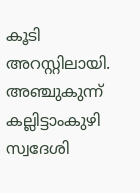കൂടി അറസ്റ്റിലായി. അഞ്ചുകുന്ന് കല്ലിട്ടാംകുഴി സ്വദേശി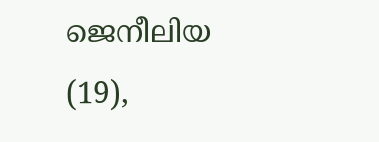ജെനീലിയ (19),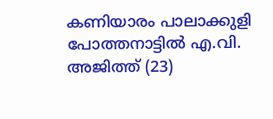കണിയാരം പാലാക്കുളി പോത്തനാട്ടിൽ എ.വി. അജിത്ത് (23)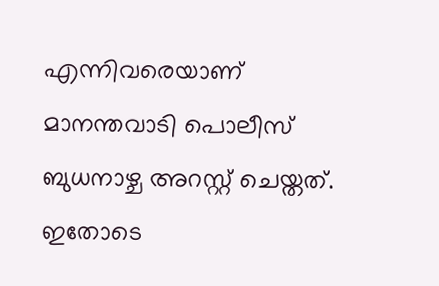എന്നിവരെയാണ് മാനന്തവാടി പൊലീസ് ബുധനാഴ്ച അറസ്റ്റ് ചെയ്തത്. ഇതോടെ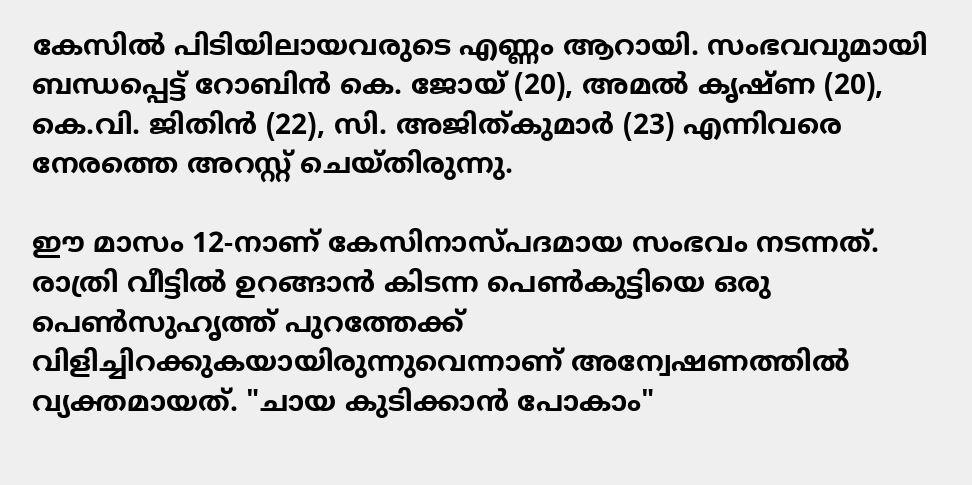കേസിൽ പിടിയിലായവരുടെ എണ്ണം ആറായി. സംഭവവുമായി ബന്ധപ്പെട്ട് റോബിൻ കെ. ജോയ് (20), അമൽ കൃഷ്ണ (20), കെ.വി. ജിതിൻ (22), സി. അജിത്കുമാർ (23) എന്നിവരെ നേരത്തെ അറസ്റ്റ് ചെയ്തിരുന്നു.

ഈ മാസം 12-നാണ് കേസിനാസ്പദമായ സംഭവം നടന്നത്. രാത്രി വീട്ടിൽ ഉറങ്ങാൻ കിടന്ന പെൺകുട്ടിയെ ഒരു പെൺസുഹൃത്ത് പുറത്തേക്ക് വിളിച്ചിറക്കുകയായിരുന്നുവെന്നാണ് അന്വേഷണത്തിൽ വ്യക്തമായത്. "ചായ കുടിക്കാൻ പോകാം"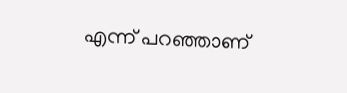എന്ന് പറഞ്ഞാണ്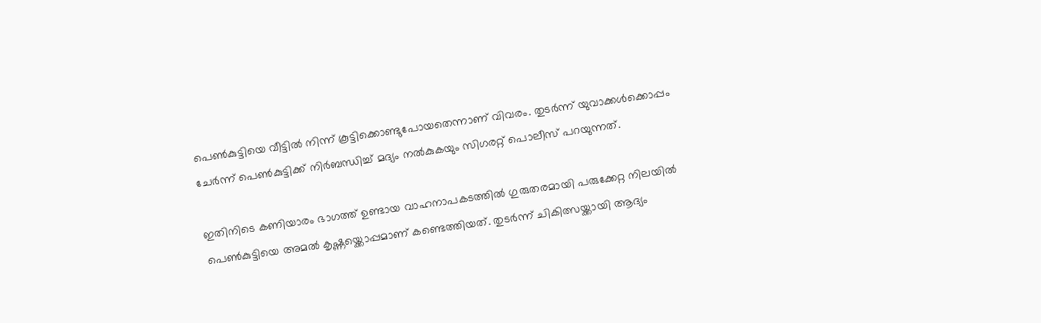പെൺകുട്ടിയെ വീട്ടിൽ നിന്ന് കൂട്ടിക്കൊണ്ടുപോയതെന്നാണ് വിവരം. തുടർന്ന് യുവാക്കൾക്കൊപ്പം ചേർന്ന് പെൺകുട്ടിക്ക് നിർബന്ധിച്ച് മദ്യം നൽകുകയും സിഗരറ്റ് പൊലീസ് പറയുന്നത്.

ഇതിനിടെ കണിയാരം ഭാഗത്ത് ഉണ്ടായ വാഹനാപകടത്തിൽ ഗുരുതരമായി പരുക്കേറ്റ നിലയിൽ പെൺകുട്ടിയെ അമൽ കൃഷ്ണയ്ക്കൊപ്പമാണ് കണ്ടെത്തിയത്. തുടർന്ന് ചികിത്സയ്ക്കായി ആദ്യം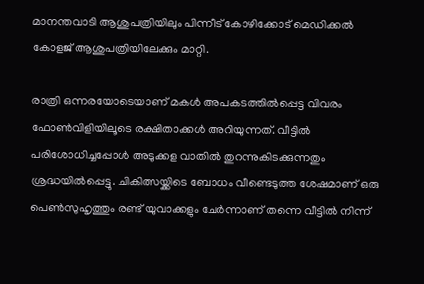മാനന്തവാടി ആശുപത്രിയിലും പിന്നീട് കോഴിക്കോട് മെഡിക്കൽ കോളജ് ആശുപത്രിയിലേക്കും മാറ്റി.

രാത്രി ഒന്നരയോടെയാണ് മകൾ അപകടത്തിൽപ്പെട്ട വിവരം ഫോൺവിളിയിലൂടെ രക്ഷിതാക്കൾ അറിയുന്നത്. വീട്ടിൽ പരിശോധിച്ചപ്പോൾ അടുക്കള വാതിൽ തുറന്നുകിടക്കുന്നതും ശ്രദ്ധയിൽപ്പെട്ടു. ചികിത്സയ്ക്കിടെ ബോധം വീണ്ടെടുത്ത ശേഷമാണ് ഒരു പെൺസുഹൃത്തും രണ്ട് യുവാക്കളും ചേർന്നാണ് തന്നെ വീട്ടിൽ നിന്ന്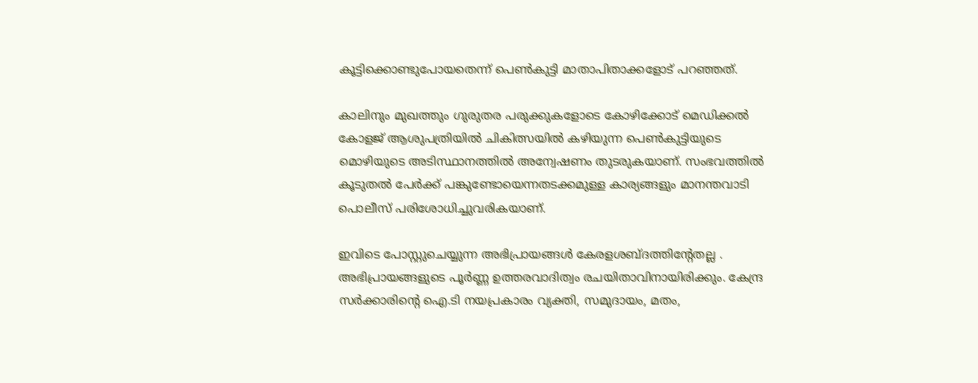കൂട്ടിക്കൊണ്ടുപോയതെന്ന് പെൺകുട്ടി മാതാപിതാക്കളോട് പറഞ്ഞത്.

കാലിനും മുഖത്തും ഗുരുതര പരുക്കുകളോടെ കോഴിക്കോട് മെഡിക്കൽ കോളജ് ആശുപത്രിയിൽ ചികിത്സയിൽ കഴിയുന്ന പെൺകുട്ടിയുടെ മൊഴിയുടെ അടിസ്ഥാനത്തിൽ അന്വേഷണം തുടരുകയാണ്. സംഭവത്തിൽ കൂടുതൽ പേർക്ക് പങ്കുണ്ടോയെന്നതടക്കമുള്ള കാര്യങ്ങളും മാനന്തവാടി പൊലീസ് പരിശോധിച്ചുവരികയാണ്.

ഇവിടെ പോസ്റ്റുചെയ്യുന്ന അഭിപ്രായങ്ങള്‍ കേരളശബ്‌ദത്തിന്റേതല്ല . അഭിപ്രായങ്ങളുടെ പൂര്‍ണ്ണ ഉത്തരവാദിത്വം രചയിതാവിനായിരിക്കും. കേന്ദ്ര സർക്കാരിന്റെ ഐ.ടി നയപ്രകാരം വ്യക്തി, സമുദായം, മതം,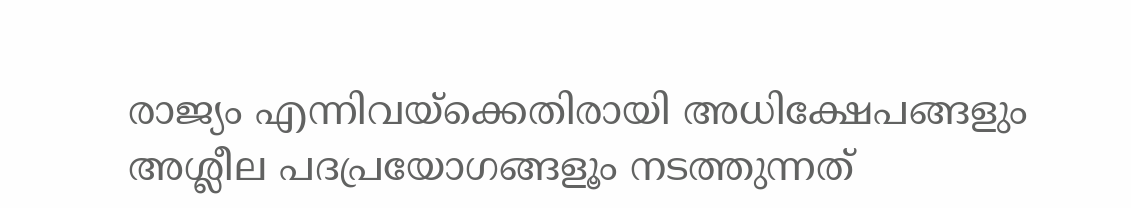രാജ്യം എന്നിവയ്ക്കെതിരായി അധിക്ഷേപങ്ങളും അശ്ലീല പദപ്രയോഗങ്ങളൂം നടത്തുന്നത്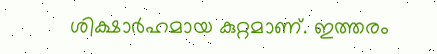ശിക്ഷാര്‍ഹമായ കുറ്റമാണ്. ഇത്തരം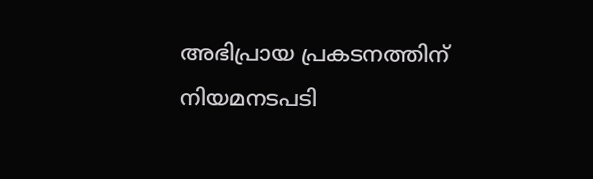അഭിപ്രായ പ്രകടനത്തിന് നിയമനടപടി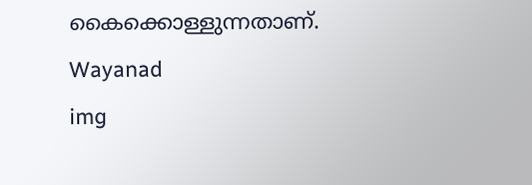കൈക്കൊള്ളുന്നതാണ്.
Wayanad
img